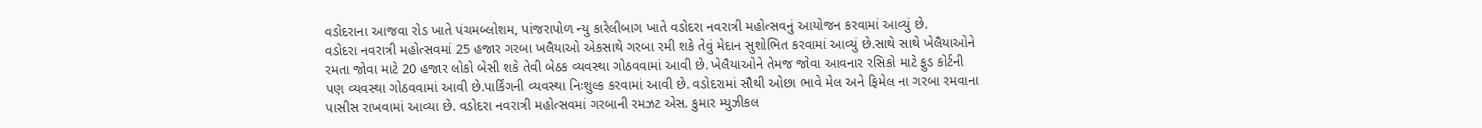વડોદરાના આજવા રોડ ખાતે પંચમબ્લોશમ, પાંજરાપોળ ન્યુ કારેલીબાગ ખાતે વડોદરા નવરાત્રી મહોત્સવનું આયોજન કરવામાં આવ્યું છે.
વડોદરા નવરાત્રી મહોત્સવમાં 25 હજાર ગરબા ખલૈયાઓ એકસાથે ગરબા રમી શકે તેવું મેદાન સુશોભિત કરવામાં આવ્યું છે.સાથે સાથે ખેલૈયાઓને રમતા જોવા માટે 20 હજાર લોકો બેસી શકે તેવી બેઠક વ્યવસ્થા ગોઠવવામાં આવી છે. ખેલૈયાઓને તેમજ જોવા આવનાર રસિકો માટે ફુડ કોર્ટની પણ વ્યવસ્થા ગોઠવવામાં આવી છે.પાર્કિંગની વ્યવસ્થા નિઃશુલ્ક કરવામાં આવી છે. વડોદરામાં સૌથી ઓછા ભાવે મેલ અને ફિમેલ ના ગરબા રમવાના પાસીસ રાખવામાં આવ્યા છે. વડોદરા નવરાત્રી મહોત્સવમાં ગરબાની રમઝટ એસ. કુમાર મ્યુઝીકલ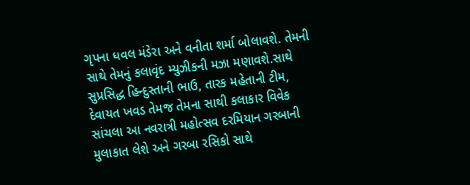ગૃપના ધવલ મંડેરા અને વનીતા શર્મા બોલાવશે. તેમની સાથે તેમનું કલાવૃંદ મ્યુઝીકની મઝા મણાવશે.સાથે સુપ્રસિદ્ધ હિન્દુસ્તાની ભાઉ, તારક મહેતાની ટીમ, દેવાયત ખવડ તેમજ તેમના સાથી કલાકાર વિવેક સાંચલા આ નવરાત્રી મહોત્સવ દરમિયાન ગરબાની મુલાકાત લેશે અને ગરબા રસિકો સાથે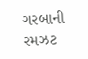ગરબાની રમઝટ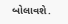બોલાવશે.